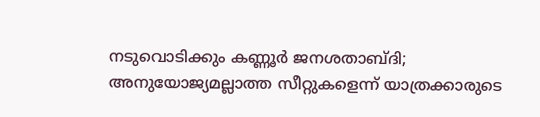നടുവൊടിക്കും കണ്ണൂര്‍ ജനശതാബ്ദി; അനുയോജ്യമല്ലാത്ത സീറ്റുകളെന്ന് യാത്രക്കാരുടെ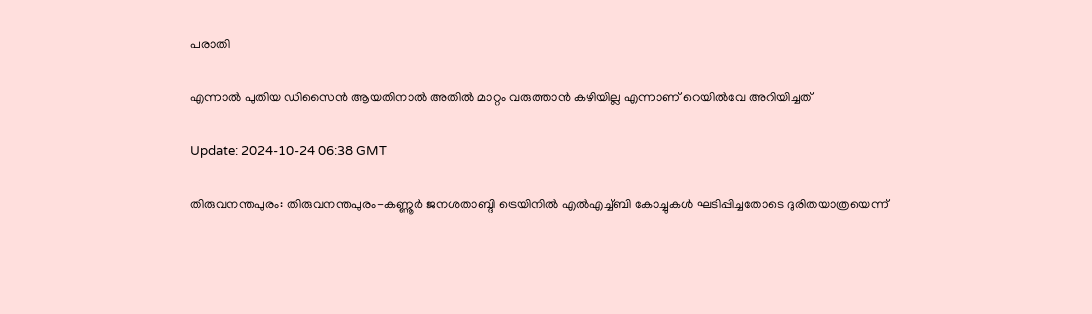പരാതി

എന്നാൽ പുതിയ ഡിസൈൻ ആയതിനാൽ അതിൽ മാറ്റം വരുത്താൻ കഴിയില്ല എന്നാണ് റെയിൽവേ അറിയിച്ചത്

Update: 2024-10-24 06:38 GMT

തിരുവനന്തപുരം: തിരുവനന്തപുരം-കണ്ണൂര്‍ ജനശതാബ്ദി ട്രെയിനില്‍ എല്‍എച്ച്ബി കോച്ചുകള്‍ ഘടിപ്പിച്ചതോടെ ദുരിതയാത്രയെന്ന്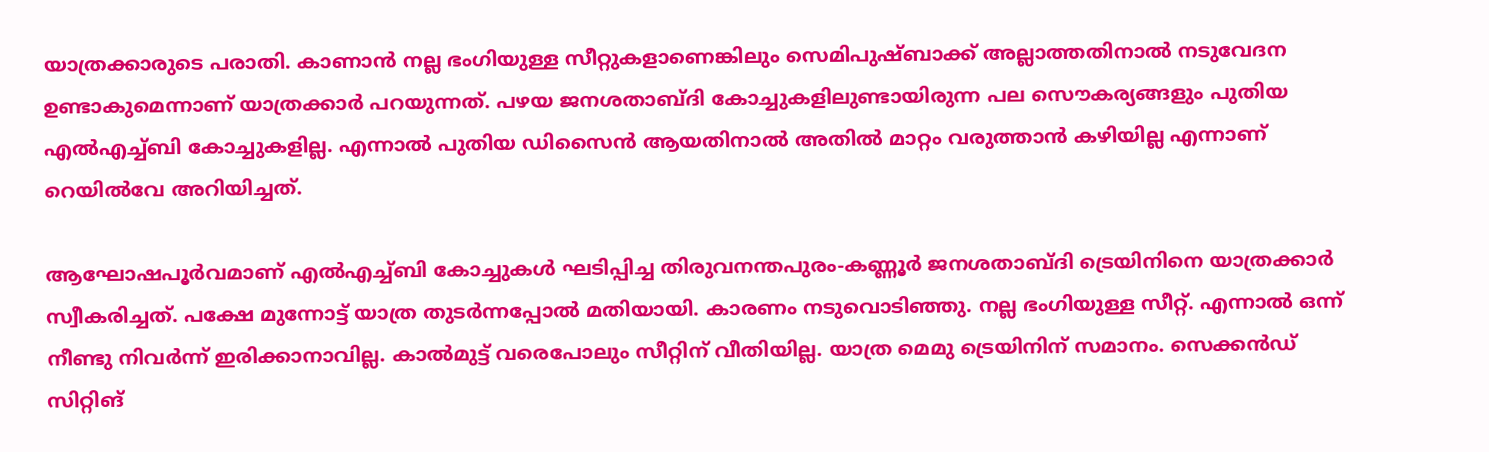യാത്രക്കാരുടെ പരാതി. കാണാന്‍ നല്ല ഭംഗിയുള്ള സീറ്റുകളാണെങ്കിലും സെമിപുഷ്ബാക്ക് അല്ലാത്തതിനാല്‍ നടുവേദന ഉണ്ടാകുമെന്നാണ് യാത്രക്കാര്‍ പറയുന്നത്. പഴയ ജനശതാബ്ദി കോച്ചുകളിലുണ്ടായിരുന്ന പല സൌകര്യങ്ങളും പുതിയ എല്‍എച്ച്ബി കോച്ചുകളില്ല. എന്നാൽ പുതിയ ഡിസൈൻ ആയതിനാൽ അതിൽ മാറ്റം വരുത്താൻ കഴിയില്ല എന്നാണ് റെയിൽവേ അറിയിച്ചത്.

ആഘോഷപൂര്‍വമാണ് എല്‍എച്ച്ബി കോച്ചുകള്‍ ഘടിപ്പിച്ച തിരുവനന്തപുരം-കണ്ണൂര്‍ ജനശതാബ്ദി ട്രെയിനിനെ യാത്രക്കാര്‍ സ്വീകരിച്ചത്. പക്ഷേ മുന്നോട്ട് യാത്ര തുടര്‍ന്നപ്പോല്‍ മതിയായി. കാരണം നടുവൊടിഞ്ഞു. നല്ല ഭംഗിയുള്ള സീറ്റ്. എന്നാല്‍ ഒന്ന് നീണ്ടു നിവര്‍ന്ന് ഇരിക്കാനാവില്ല. കാല്‍മുട്ട് വരെപോലും സീറ്റിന് വീതിയില്ല. യാത്ര മെമു ട്രെയിനിന് സമാനം. സെക്കന്‍ഡ് സിറ്റിങ്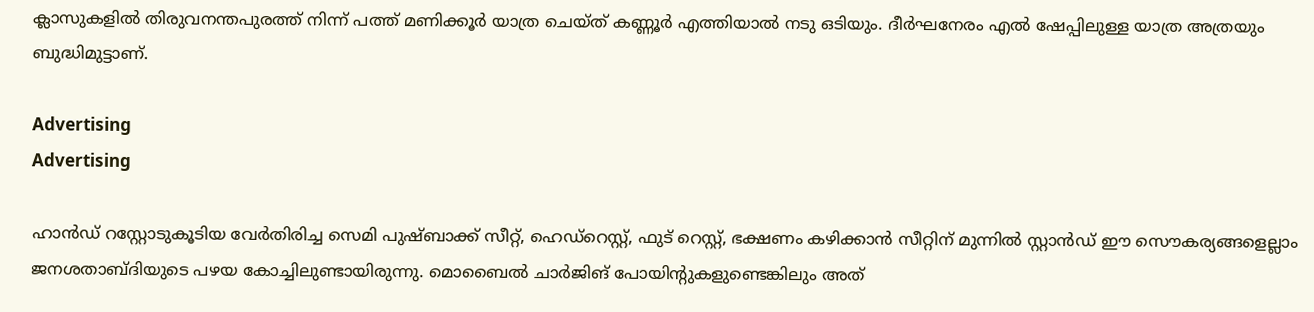ക്ലാസുകളില്‍ തിരുവനന്തപുരത്ത് നിന്ന് പത്ത് മണിക്കൂര്‍ യാത്ര ചെയ്ത് കണ്ണൂര്‍ എത്തിയാല്‍ നടു ഒടിയും. ദീര്‍ഘനേരം എല്‍ ഷേപ്പിലുള്ള യാത്ര അത്രയും ബുദ്ധിമുട്ടാണ്.

Advertising
Advertising

ഹാന്‍ഡ് റസ്റ്റോടുകൂടിയ വേര്‍തിരിച്ച സെമി പുഷ്ബാക്ക് സീറ്റ്, ഹെഡ്റെസ്റ്റ്, ഫുട് റെസ്റ്റ്, ഭക്ഷണം കഴിക്കാന്‍ സീറ്റിന് മുന്നില്‍ സ്റ്റാന്‍ഡ് ഈ സൌകര്യങ്ങളെല്ലാം ജനശതാബ്ദിയുടെ പഴയ കോച്ചിലുണ്ടായിരുന്നു. മൊബൈല്‍ ചാര്‍ജിങ് പോയിന്‍റുകളുണ്ടെങ്കിലും അത്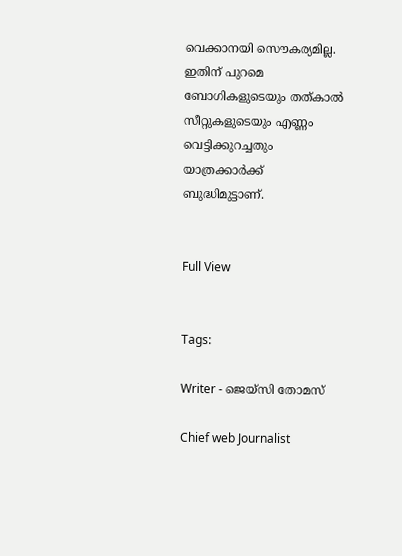വെക്കാനയി സൌകര്യമില്ല. ഇതിന് പുറമെ ബോഗികളുടെയും തത്കാല്‍ സീറ്റുകളുടെയും എണ്ണം വെട്ടിക്കുറച്ചതും യാത്രക്കാര്‍ക്ക് ബുദ്ധിമുട്ടാണ്.


Full View


Tags:

Writer - ജെയ്സി തോമസ്

Chief web Journalist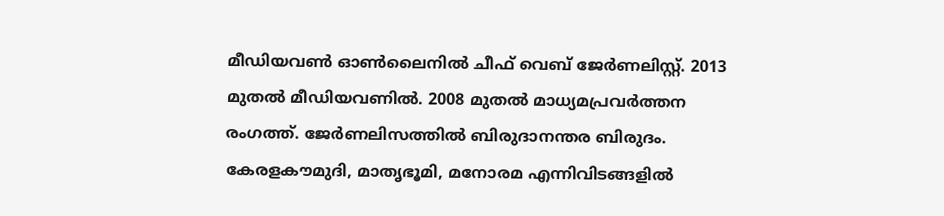മീഡിയവൺ ഓൺലൈനിൽ ചീഫ് വെബ് ജേർണലിസ്റ്റ്. 2013 മുതൽ മീഡിയവണിൽ. 2008 മുതൽ മാധ്യമപ്രവർത്തന രംഗത്ത്. ജേർണലിസത്തിൽ ബിരുദാനന്തര ബിരുദം. കേരളകൗമുദി, മാതൃഭൂമി, മനോരമ എന്നിവിടങ്ങളിൽ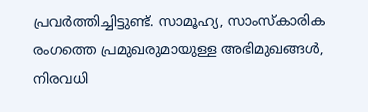പ്രവർത്തിച്ചിട്ടുണ്ട്. സാമൂഹ്യ, സാംസ്‌കാരിക രംഗത്തെ പ്രമുഖരുമായുള്ള അഭിമുഖങ്ങൾ, നിരവധി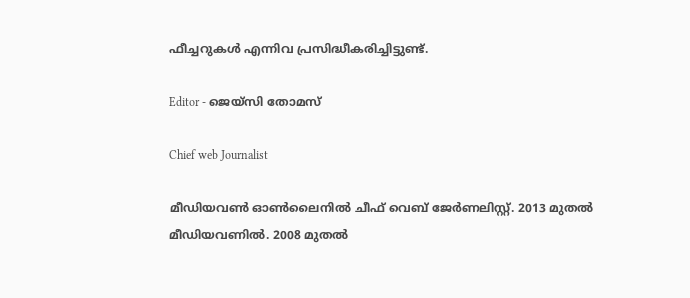ഫീച്ചറുകൾ എന്നിവ പ്രസിദ്ധീകരിച്ചിട്ടുണ്ട്.

Editor - ജെയ്സി തോമസ്

Chief web Journalist

മീഡിയവൺ ഓൺലൈനിൽ ചീഫ് വെബ് ജേർണലിസ്റ്റ്. 2013 മുതൽ മീഡിയവണിൽ. 2008 മുതൽ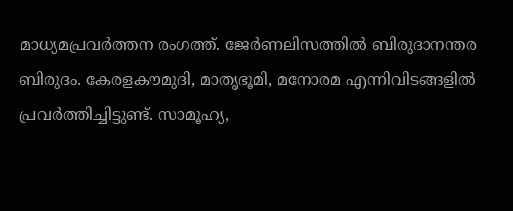മാധ്യമപ്രവർത്തന രംഗത്ത്. ജേർണലിസത്തിൽ ബിരുദാനന്തര ബിരുദം. കേരളകൗമുദി, മാതൃഭൂമി, മനോരമ എന്നിവിടങ്ങളിൽ പ്രവർത്തിച്ചിട്ടുണ്ട്. സാമൂഹ്യ,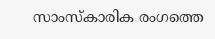സാംസ്‌കാരിക രംഗത്തെ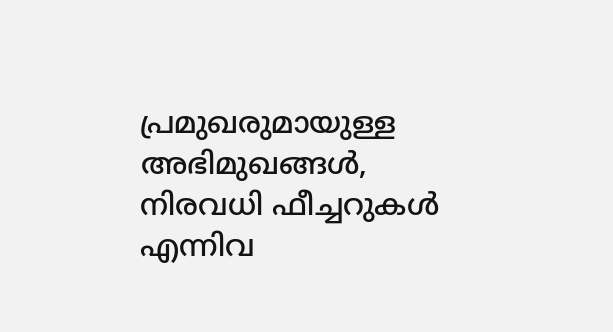പ്രമുഖരുമായുള്ള അഭിമുഖങ്ങൾ, നിരവധി ഫീച്ചറുകൾ എന്നിവ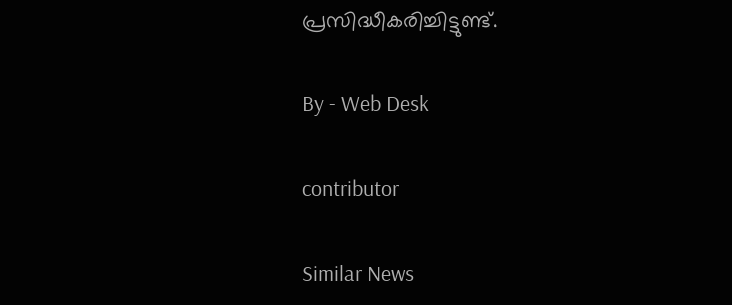പ്രസിദ്ധീകരിച്ചിട്ടുണ്ട്.

By - Web Desk

contributor

Similar News